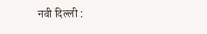नवी दिल्ली :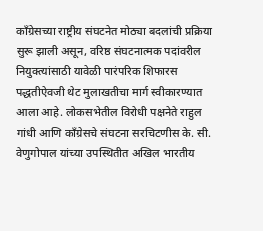काँग्रेसच्या राष्ट्रीय संघटनेत मोठ्या बदलांची प्रक्रिया सुरू झाली असून, वरिष्ठ संघटनात्मक पदांवरील नियुक्त्यांसाठी यावेळी पारंपरिक शिफारस पद्धतीऐवजी थेट मुलाखतीचा मार्ग स्वीकारण्यात आला आहे. लोकसभेतील विरोधी पक्षनेते राहुल गांधी आणि काँग्रेसचे संघटना सरचिटणीस के. सी. वेणुगोपाल यांच्या उपस्थितीत अखिल भारतीय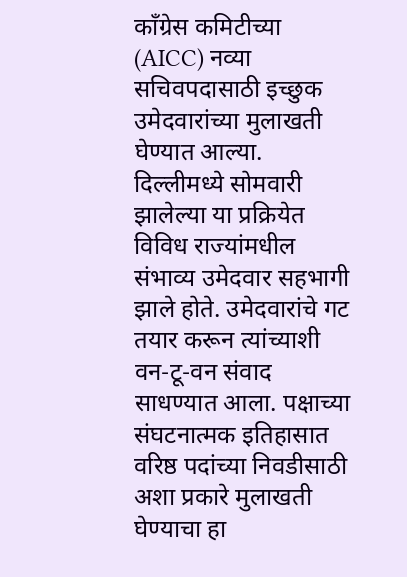काँग्रेस कमिटीच्या (AICC) नव्या सचिवपदासाठी इच्छुक उमेदवारांच्या मुलाखती घेण्यात आल्या.
दिल्लीमध्ये सोमवारी झालेल्या या प्रक्रियेत विविध राज्यांमधील संभाव्य उमेदवार सहभागी झाले होते. उमेदवारांचे गट तयार करून त्यांच्याशी वन-टू-वन संवाद साधण्यात आला. पक्षाच्या संघटनात्मक इतिहासात वरिष्ठ पदांच्या निवडीसाठी अशा प्रकारे मुलाखती घेण्याचा हा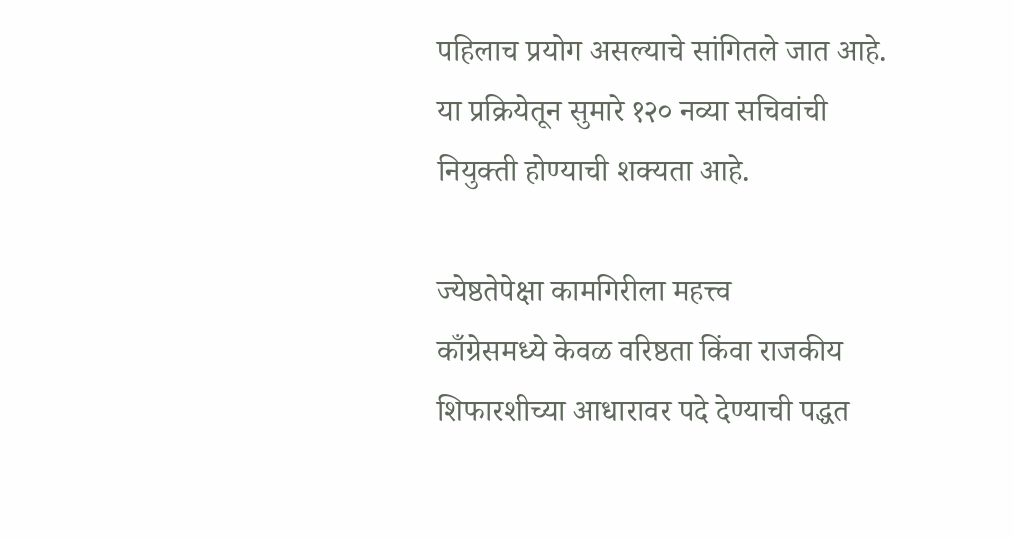पहिलाच प्रयोग असल्याचे सांगितले जात आहे. या प्रक्रियेतून सुमारे १२० नव्या सचिवांची नियुक्ती होण्याची शक्यता आहे.

ज्येष्ठतेपेक्षा कामगिरीला महत्त्व
काँग्रेसमध्ये केवळ वरिष्ठता किंवा राजकीय शिफारशीच्या आधारावर पदे देण्याची पद्धत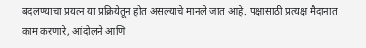बदलण्याचा प्रयत्न या प्रक्रियेतून होत असल्याचे मानले जात आहे. पक्षासाठी प्रत्यक्ष मैदानात काम करणारे, आंदोलने आणि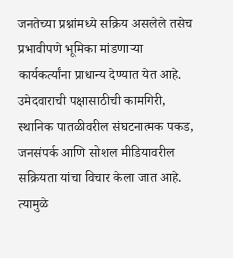जनतेच्या प्रश्नांमध्ये सक्रिय असलेले तसेच प्रभावीपणे भूमिका मांडणाऱ्या कार्यकर्त्यांना प्राधान्य देण्यात येत आहे.
उमेदवाराची पक्षासाठीची कामगिरी, स्थानिक पातळीवरील संघटनात्मक पकड, जनसंपर्क आणि सोशल मीडियावरील सक्रियता यांचा विचार केला जात आहे. त्यामुळे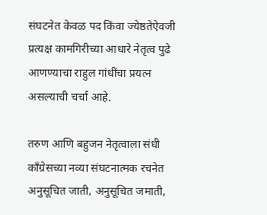संघटनेत केवळ पद किंवा ज्येष्ठतेऐवजी प्रत्यक्ष कामगिरीच्या आधारे नेतृत्व पुढे आणण्याचा राहुल गांधींचा प्रयत्न असल्याची चर्चा आहे.

तरुण आणि बहुजन नेतृत्वाला संधी
काँग्रेसच्या नव्या संघटनात्मक रचनेत अनुसूचित जाती, अनुसूचित जमाती,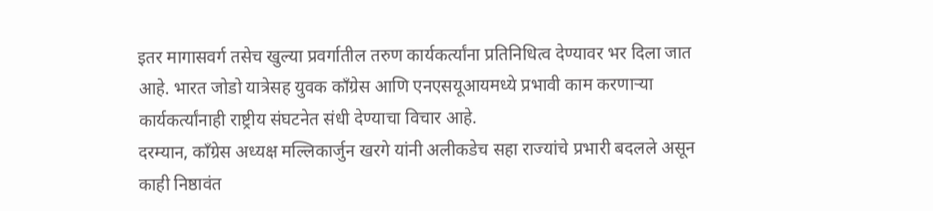इतर मागासवर्ग तसेच खुल्या प्रवर्गातील तरुण कार्यकर्त्यांना प्रतिनिधित्व देण्यावर भर दिला जात आहे. भारत जोडो यात्रेसह युवक काँग्रेस आणि एनएसयूआयमध्ये प्रभावी काम करणाऱ्या कार्यकर्त्यांनाही राष्ट्रीय संघटनेत संधी देण्याचा विचार आहे.
दरम्यान, काँग्रेस अध्यक्ष मल्लिकार्जुन खरगे यांनी अलीकडेच सहा राज्यांचे प्रभारी बदलले असून काही निष्ठावंत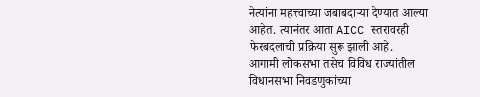नेत्यांना महत्त्वाच्या जबाबदाऱ्या देण्यात आल्या आहेत. त्यानंतर आता AICC स्तरावरही फेरबदलाची प्रक्रिया सुरू झाली आहे.
आगामी लोकसभा तसेच विविध राज्यांतील विधानसभा निवडणुकांच्या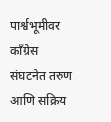पार्श्वभूमीवर काँग्रेस संघटनेत तरुण आणि सक्रिय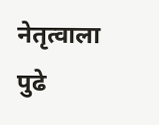नेतृत्वाला पुढे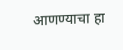आणण्याचा हा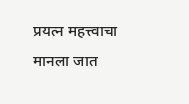प्रयत्न महत्त्वाचा मानला जात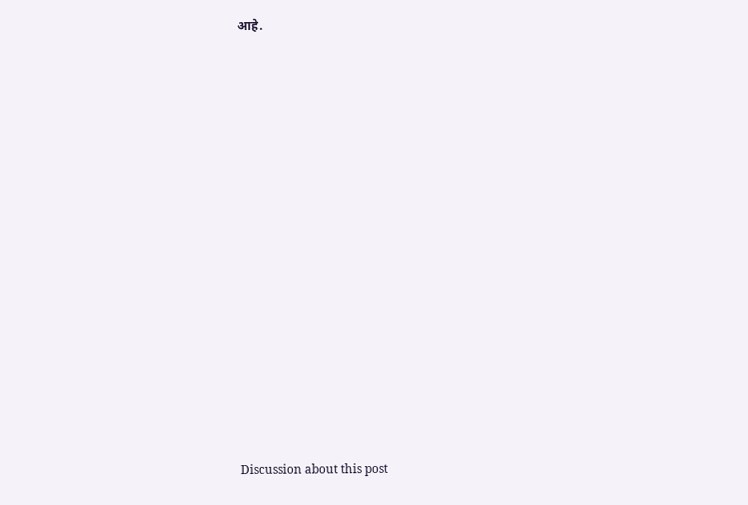आहे.















Discussion about this post